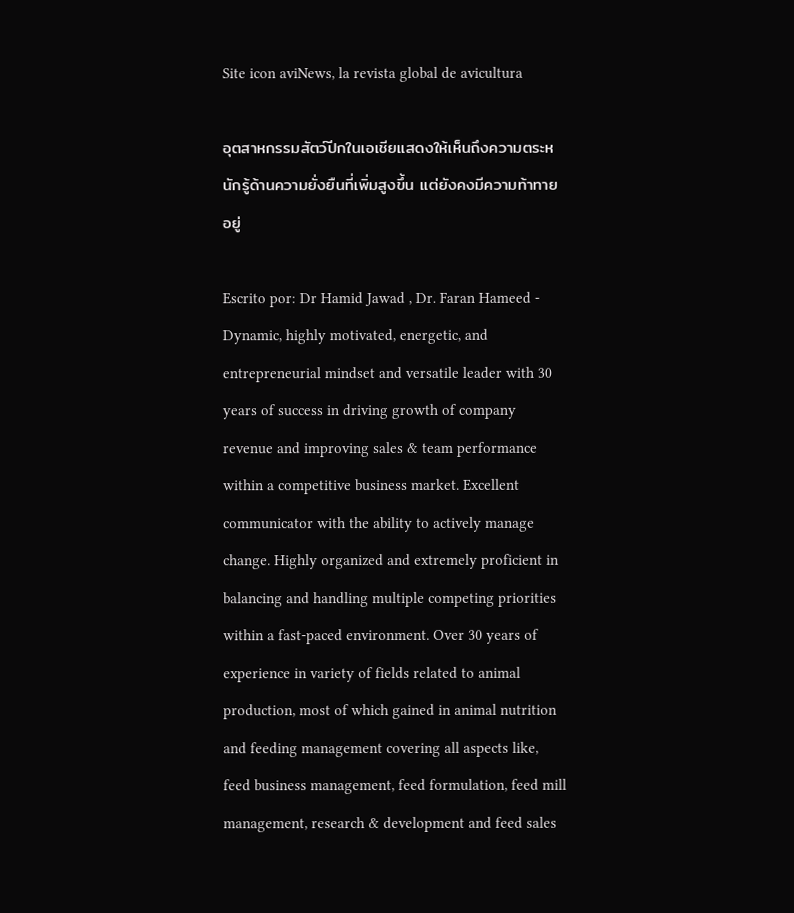Site icon aviNews, la revista global de avicultura

อุตสาหกรรมสัตว์ปีกในเอเชียแสดงให้เห็นถึงความตระหนักรู้ด้านความยั่งยืนที่เพิ่มสูงขึ้น แต่ยังคงมีความท้าทายอยู่

Escrito por: Dr Hamid Jawad , Dr. Faran Hameed - Dynamic, highly motivated, energetic, and entrepreneurial mindset and versatile leader with 30 years of success in driving growth of company revenue and improving sales & team performance within a competitive business market. Excellent communicator with the ability to actively manage change. Highly organized and extremely proficient in balancing and handling multiple competing priorities within a fast-paced environment. Over 30 years of experience in variety of fields related to animal production, most of which gained in animal nutrition and feeding management covering all aspects like, feed business management, feed formulation, feed mill management, research & development and feed sales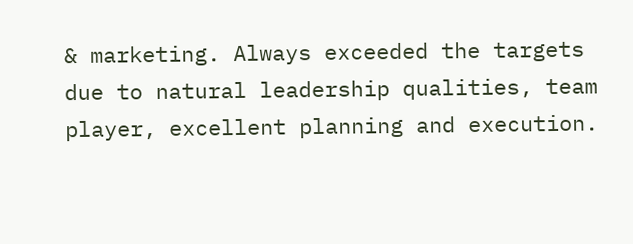& marketing. Always exceeded the targets due to natural leadership qualities, team player, excellent planning and execution.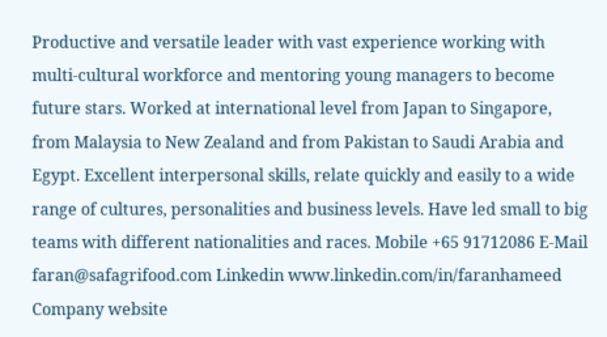Productive and versatile leader with vast experience working with multi-cultural workforce and mentoring young managers to become future stars. Worked at international level from Japan to Singapore, from Malaysia to New Zealand and from Pakistan to Saudi Arabia and Egypt. Excellent interpersonal skills, relate quickly and easily to a wide range of cultures, personalities and business levels. Have led small to big teams with different nationalities and races. Mobile +65 91712086 E-Mail faran@safagrifood.com Linkedin www.linkedin.com/in/faranhameed Company website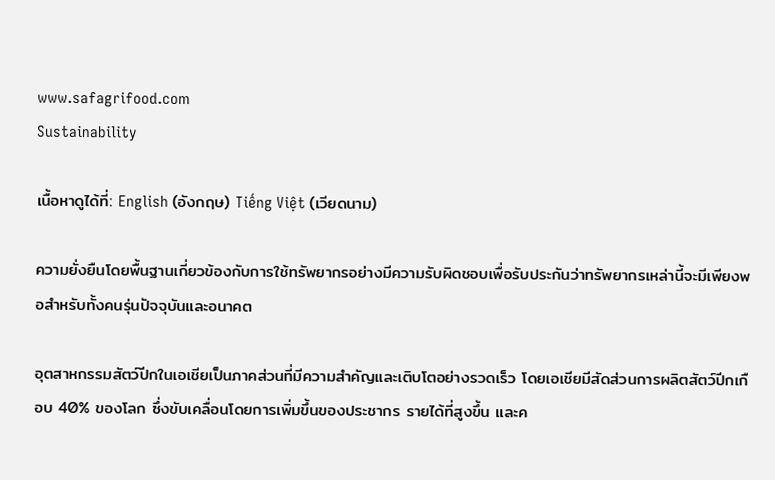www.safagrifood.com
Sustainability

เนื้อหาดูได้ที่: English (อังกฤษ) Tiếng Việt (เวียดนาม)

ความยั่งยืนโดยพื้นฐานเกี่ยวข้องกับการใช้ทรัพยากรอย่างมีความรับผิดชอบเพื่อรับประกันว่าทรัพยากรเหล่านี้จะมีเพียงพอสำหรับทั้งคนรุ่นปัจจุบันและอนาคต

อุตสาหกรรมสัตว์ปีกในเอเชียเป็นภาคส่วนที่มีความสำคัญและเติบโตอย่างรวดเร็ว โดยเอเชียมีสัดส่วนการผลิตสัตว์ปีกเกือบ 40% ของโลก ซึ่งขับเคลื่อนโดยการเพิ่มขึ้นของประชากร รายได้ที่สูงขึ้น และค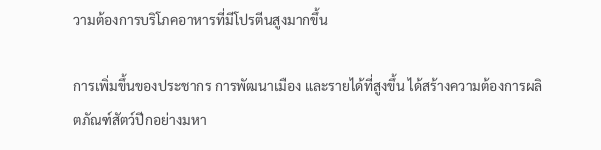วามต้องการบริโภคอาหารที่มีโปรตีนสูงมากขึ้น

การเพิ่มขึ้นของประชากร การพัฒนาเมือง และรายได้ที่สูงขึ้น ได้สร้างความต้องการผลิตภัณฑ์สัตว์ปีกอย่างมหา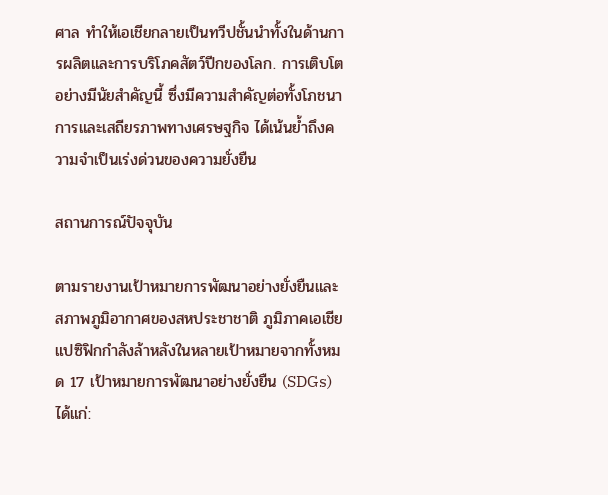ศาล ทำให้เอเชียกลายเป็นทวีปชั้นนำทั้งในด้านการผลิตและการบริโภคสัตว์ปีกของโลก. การเติบโตอย่างมีนัยสำคัญนี้ ซึ่งมีความสำคัญต่อทั้งโภชนาการและเสถียรภาพทางเศรษฐกิจ ได้เน้นย้ำถึงความจำเป็นเร่งด่วนของความยั่งยืน

สถานการณ์ปัจจุบัน

ตามรายงานเป้าหมายการพัฒนาอย่างยั่งยืนและสภาพภูมิอากาศของสหประชาชาติ ภูมิภาคเอเชียแปซิฟิกกำลังล้าหลังในหลายเป้าหมายจากทั้งหมด 17 เป้าหมายการพัฒนาอย่างยั่งยืน (SDGs) ได้แก่: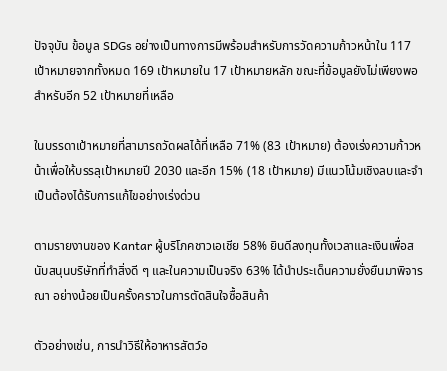ปัจจุบัน ข้อมูล SDGs อย่างเป็นทางการมีพร้อมสำหรับการวัดความก้าวหน้าใน 117 เป้าหมายจากทั้งหมด 169 เป้าหมายใน 17 เป้าหมายหลัก ขณะที่ข้อมูลยังไม่เพียงพอสำหรับอีก 52 เป้าหมายที่เหลือ

ในบรรดาเป้าหมายที่สามารถวัดผลได้ที่เหลือ 71% (83 เป้าหมาย) ต้องเร่งความก้าวหน้าเพื่อให้บรรลุเป้าหมายปี 2030 และอีก 15% (18 เป้าหมาย) มีแนวโน้มเชิงลบและจำเป็นต้องได้รับการแก้ไขอย่างเร่งด่วน

ตามรายงานของ Kantar ผู้บริโภคชาวเอเชีย 58% ยินดีลงทุนทั้งเวลาและเงินเพื่อสนับสนุนบริษัทที่ทำสิ่งดี ๆ และในความเป็นจริง 63% ได้นำประเด็นความยั่งยืนมาพิจารณา อย่างน้อยเป็นครั้งคราวในการตัดสินใจซื้อสินค้า

ตัวอย่างเช่น, การนำวิธีให้อาหารสัตว์อ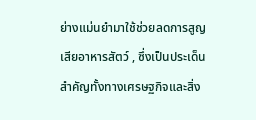ย่างแม่นยำมาใช้ช่วยลดการสูญเสียอาหารสัตว์ , ซึ่งเป็นประเด็นสำคัญทั้งทางเศรษฐกิจและสิ่ง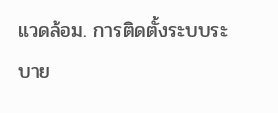แวดล้อม. การติดตั้งระบบระบาย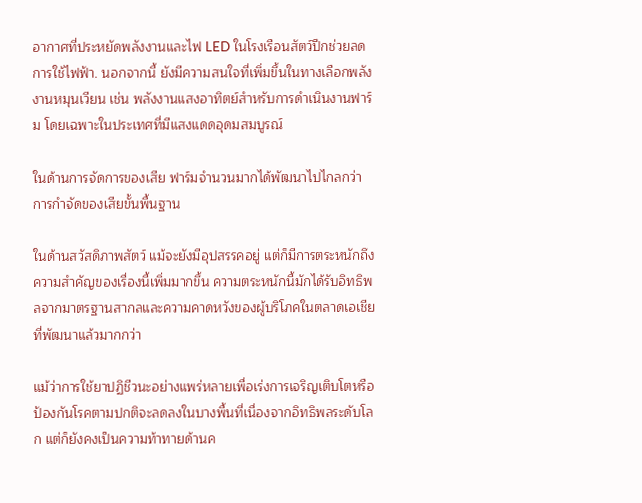อากาศที่ประหยัดพลังงานและไฟ LED ในโรงเรือนสัตว์ปีกช่วยลดการใช้ไฟฟ้า. นอกจากนี้ ยังมีความสนใจที่เพิ่มขึ้นในทางเลือกพลังงานหมุนเวียน เช่น พลังงานแสงอาทิตย์สำหรับการดำเนินงานฟาร์ม โดยเฉพาะในประเทศที่มีแสงแดดอุดมสมบูรณ์

ในด้านการจัดการของเสีย ฟาร์มจำนวนมากได้พัฒนาไปไกลกว่าการกำจัดของเสียขั้นพื้นฐาน

ในด้านสวัสดิภาพสัตว์ แม้จะยังมีอุปสรรคอยู่ แต่ก็มีการตระหนักถึงความสำคัญของเรื่องนี้เพิ่มมากขึ้น ความตระหนักนี้มักได้รับอิทธิพลจากมาตรฐานสากลและความคาดหวังของผู้บริโภคในตลาดเอเชียที่พัฒนาแล้วมากกว่า

แม้ว่าการใช้ยาปฏิชีวนะอย่างแพร่หลายเพื่อเร่งการเจริญเติบโตหรือป้องกันโรคตามปกติจะลดลงในบางพื้นที่เนื่องจากอิทธิพลระดับโลก แต่ก็ยังคงเป็นความท้าทายด้านค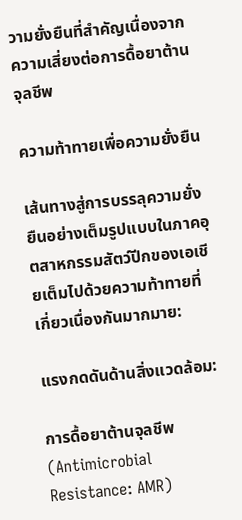วามยั่งยืนที่สำคัญเนื่องจากความเสี่ยงต่อการดื้อยาต้านจุลชีพ

ความท้าทายเพื่อความยั่งยืน

เส้นทางสู่การบรรลุความยั่งยืนอย่างเต็มรูปแบบในภาคอุตสาหกรรมสัตว์ปีกของเอเชียเต็มไปด้วยความท้าทายที่เกี่ยวเนื่องกันมากมาย:

แรงกดดันด้านสิ่งแวดล้อม:

การดื้อยาต้านจุลชีพ (Antimicrobial Resistance: AMR)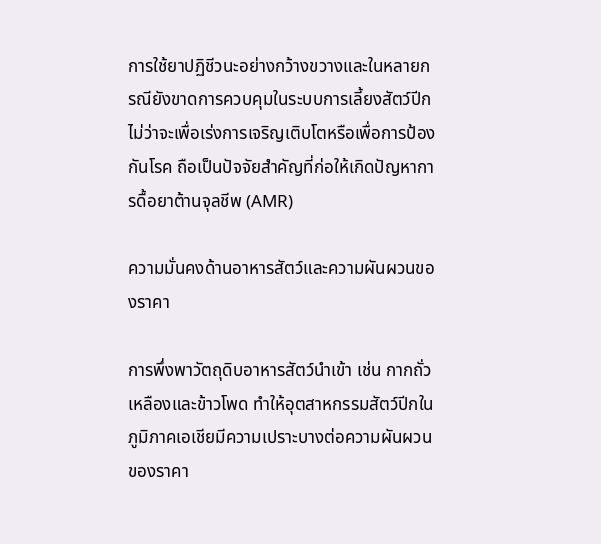การใช้ยาปฏิชีวนะอย่างกว้างขวางและในหลายกรณียังขาดการควบคุมในระบบการเลี้ยงสัตว์ปีก ไม่ว่าจะเพื่อเร่งการเจริญเติบโตหรือเพื่อการป้องกันโรค ถือเป็นปัจจัยสำคัญที่ก่อให้เกิดปัญหาการดื้อยาต้านจุลชีพ (AMR)

ความมั่นคงด้านอาหารสัตว์และความผันผวนของราคา

การพึ่งพาวัตถุดิบอาหารสัตว์นำเข้า เช่น กากถั่วเหลืองและข้าวโพด ทำให้อุตสาหกรรมสัตว์ปีกในภูมิภาคเอเชียมีความเปราะบางต่อความผันผวนของราคา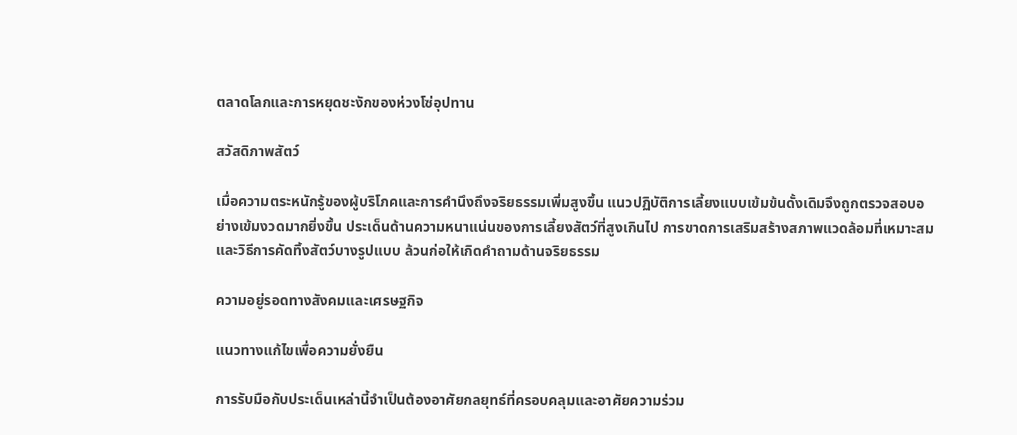ตลาดโลกและการหยุดชะงักของห่วงโซ่อุปทาน

สวัสดิภาพสัตว์

เมื่อความตระหนักรู้ของผู้บริโภคและการคำนึงถึงจริยธรรมเพิ่มสูงขึ้น แนวปฏิบัติการเลี้ยงแบบเข้มข้นดั้งเดิมจึงถูกตรวจสอบอย่างเข้มงวดมากยิ่งขึ้น ประเด็นด้านความหนาแน่นของการเลี้ยงสัตว์ที่สูงเกินไป การขาดการเสริมสร้างสภาพแวดล้อมที่เหมาะสม และวิธีการคัดทิ้งสัตว์บางรูปแบบ ล้วนก่อให้เกิดคำถามด้านจริยธรรม

ความอยู่รอดทางสังคมและเศรษฐกิจ

แนวทางแก้ไขเพื่อความยั่งยืน

การรับมือกับประเด็นเหล่านี้จำเป็นต้องอาศัยกลยุทธ์ที่ครอบคลุมและอาศัยความร่วม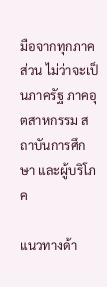มือจากทุกภาคส่วน ไม่ว่าจะเป็นภาครัฐ ภาคอุตสาหกรรม สถาบันการศึกษา และผู้บริโภค

แนวทางด้า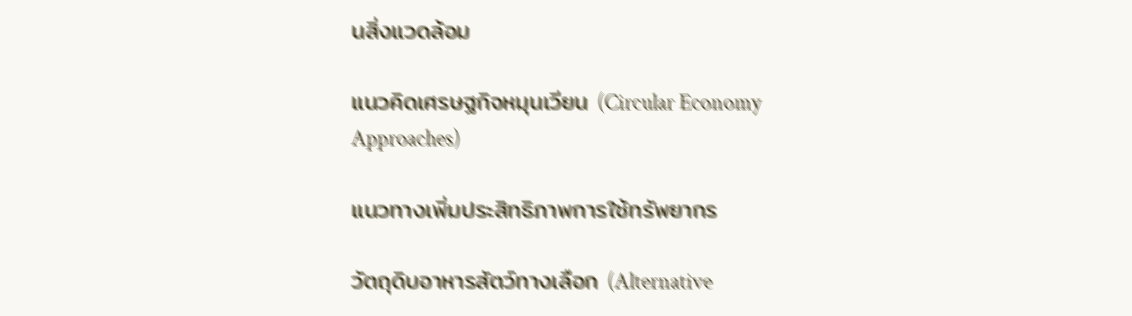นสิ่งแวดล้อม

แนวคิดเศรษฐกิจหมุนเวียน (Circular Economy Approaches)

แนวทางเพิ่มประสิทธิภาพการใช้ทรัพยากร

วัตถุดิบอาหารสัตว์ทางเลือก (Alternative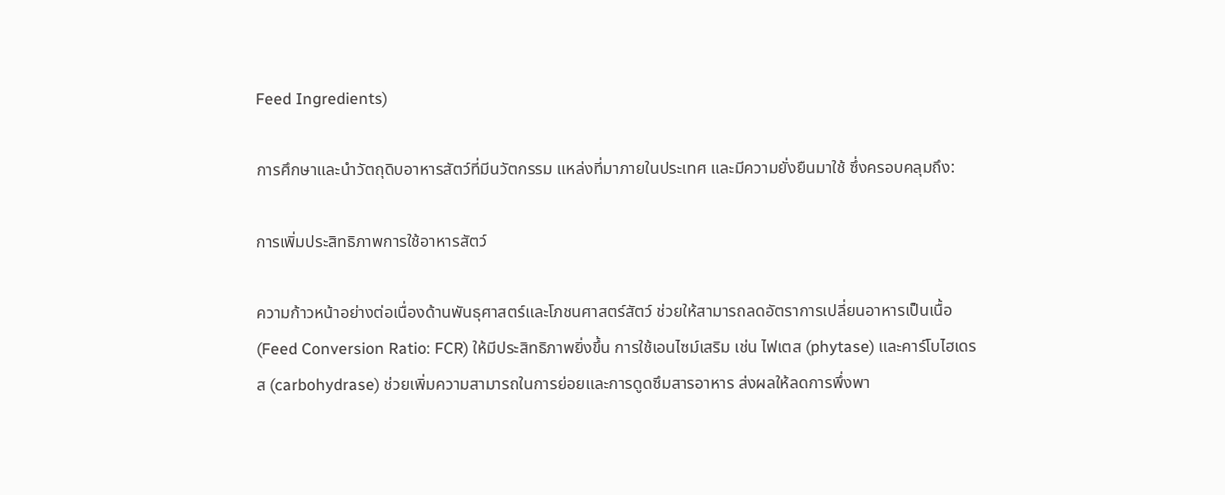Feed Ingredients)

การศึกษาและนำวัตถุดิบอาหารสัตว์ที่มีนวัตกรรม แหล่งที่มาภายในประเทศ และมีความยั่งยืนมาใช้ ซึ่งครอบคลุมถึง:

การเพิ่มประสิทธิภาพการใช้อาหารสัตว์

ความก้าวหน้าอย่างต่อเนื่องด้านพันธุศาสตร์และโภชนศาสตร์สัตว์ ช่วยให้สามารถลดอัตราการเปลี่ยนอาหารเป็นเนื้อ (Feed Conversion Ratio: FCR) ให้มีประสิทธิภาพยิ่งขึ้น การใช้เอนไซม์เสริม เช่น ไฟเตส (phytase) และคาร์โบไฮเดรส (carbohydrase) ช่วยเพิ่มความสามารถในการย่อยและการดูดซึมสารอาหาร ส่งผลให้ลดการพึ่งพา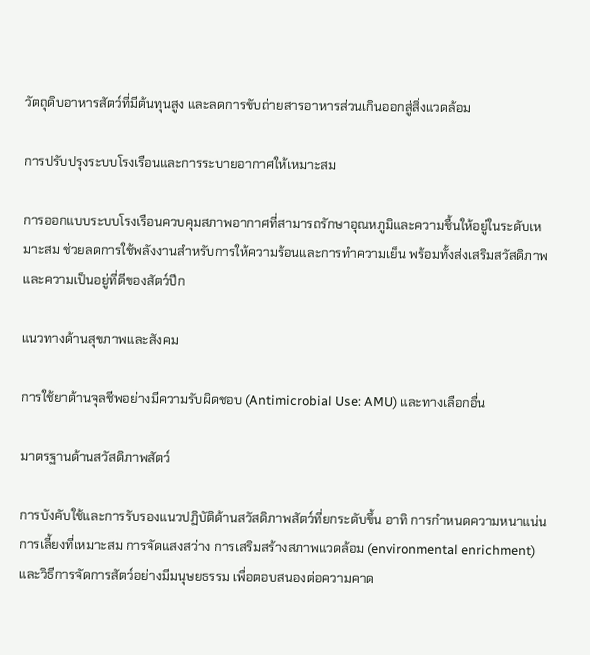วัตถุดิบอาหารสัตว์ที่มีต้นทุนสูง และลดการขับถ่ายสารอาหารส่วนเกินออกสู่สิ่งแวดล้อม

การปรับปรุงระบบโรงเรือนและการระบายอากาศให้เหมาะสม

การออกแบบระบบโรงเรือนควบคุมสภาพอากาศที่สามารถรักษาอุณหภูมิและความชื้นให้อยู่ในระดับเหมาะสม ช่วยลดการใช้พลังงานสำหรับการให้ความร้อนและการทำความเย็น พร้อมทั้งส่งเสริมสวัสดิภาพและความเป็นอยู่ที่ดีของสัตว์ปีก

แนวทางด้านสุขภาพและสังคม

การใช้ยาต้านจุลชีพอย่างมีความรับผิดชอบ (Antimicrobial Use: AMU) และทางเลือกอื่น

มาตรฐานด้านสวัสดิภาพสัตว์

การบังคับใช้และการรับรองแนวปฏิบัติด้านสวัสดิภาพสัตว์ที่ยกระดับขึ้น อาทิ การกำหนดความหนาแน่นการเลี้ยงที่เหมาะสม การจัดแสงสว่าง การเสริมสร้างสภาพแวดล้อม (environmental enrichment) และวิธีการจัดการสัตว์อย่างมีมนุษยธรรม เพื่อตอบสนองต่อความคาด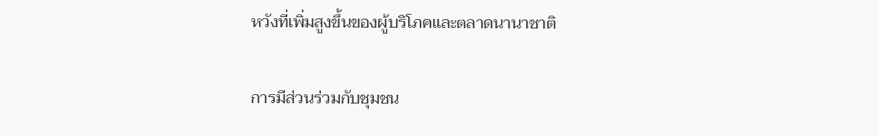หวังที่เพิ่มสูงขึ้นของผู้บริโภคและตลาดนานาชาติ

การมีส่วนร่วมกับชุมชน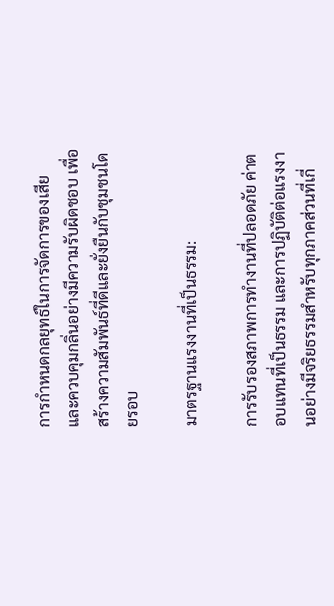การกำหนดกลยุทธ์ในการจัดการของเสียและควบคุมกลิ่นอย่างมีความรับผิดชอบ เพื่อสร้างความสัมพันธ์ที่ดีและยั่งยืนกับชุมชนโดยรอบ

มาตรฐานแรงงานที่เป็นธรรม:

การรับรองสภาพการทำงานที่ปลอดภัย ค่าตอบแทนที่เป็นธรรม และการปฏิบัติต่อแรงงานอย่างมีจริยธรรมสำหรับทุกภาคส่วนที่เกี่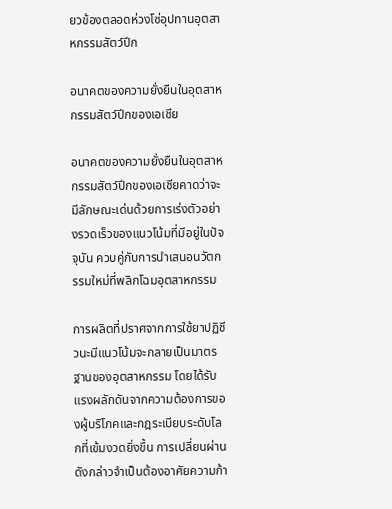ยวข้องตลอดห่วงโซ่อุปทานอุตสาหกรรมสัตว์ปีก

อนาคตของความยั่งยืนในอุตสาหกรรมสัตว์ปีกของเอเชีย

อนาคตของความยั่งยืนในอุตสาหกรรมสัตว์ปีกของเอเชียคาดว่าจะมีลักษณะเด่นด้วยการเร่งตัวอย่างรวดเร็วของแนวโน้มที่มีอยู่ในปัจจุบัน ควบคู่กับการนำเสนอนวัตกรรมใหม่ที่พลิกโฉมอุตสาหกรรม

การผลิตที่ปราศจากการใช้ยาปฏิชีวนะมีแนวโน้มจะกลายเป็นมาตรฐานของอุตสาหกรรม โดยได้รับแรงผลักดันจากความต้องการของผู้บริโภคและกฎระเบียบระดับโลกที่เข้มงวดยิ่งขึ้น การเปลี่ยนผ่านดังกล่าวจำเป็นต้องอาศัยความก้า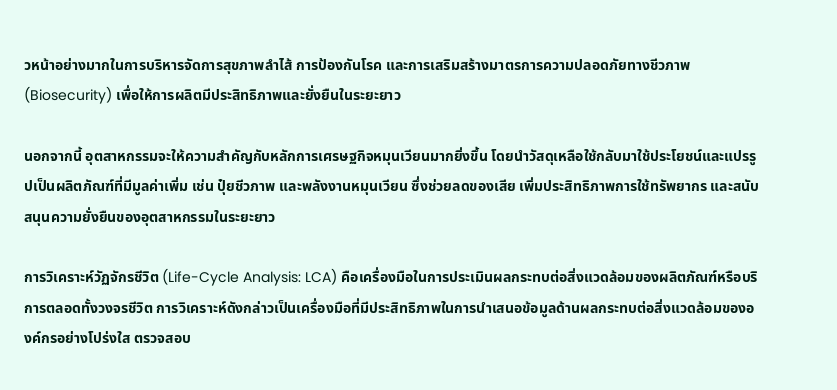วหน้าอย่างมากในการบริหารจัดการสุขภาพลำไส้ การป้องกันโรค และการเสริมสร้างมาตรการความปลอดภัยทางชีวภาพ (Biosecurity) เพื่อให้การผลิตมีประสิทธิภาพและยั่งยืนในระยะยาว

นอกจากนี้ อุตสาหกรรมจะให้ความสำคัญกับหลักการเศรษฐกิจหมุนเวียนมากยิ่งขึ้น โดยนำวัสดุเหลือใช้กลับมาใช้ประโยชน์และแปรรูปเป็นผลิตภัณฑ์ที่มีมูลค่าเพิ่ม เช่น ปุ๋ยชีวภาพ และพลังงานหมุนเวียน ซึ่งช่วยลดของเสีย เพิ่มประสิทธิภาพการใช้ทรัพยากร และสนับสนุนความยั่งยืนของอุตสาหกรรมในระยะยาว

การวิเคราะห์วัฏจักรชีวิต (Life-Cycle Analysis: LCA) คือเครื่องมือในการประเมินผลกระทบต่อสิ่งแวดล้อมของผลิตภัณฑ์หรือบริการตลอดทั้งวงจรชีวิต การวิเคราะห์ดังกล่าวเป็นเครื่องมือที่มีประสิทธิภาพในการนำเสนอข้อมูลด้านผลกระทบต่อสิ่งแวดล้อมขององค์กรอย่างโปร่งใส ตรวจสอบ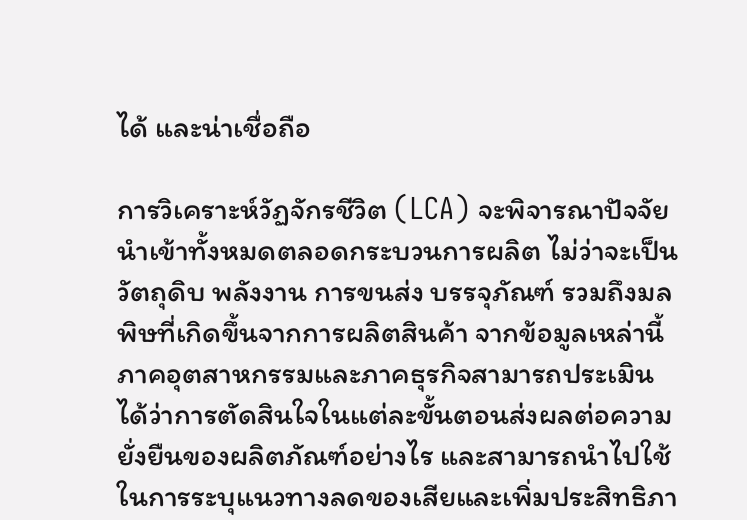ได้ และน่าเชื่อถือ

การวิเคราะห์วัฏจักรชีวิต (LCA) จะพิจารณาปัจจัยนำเข้าทั้งหมดตลอดกระบวนการผลิต ไม่ว่าจะเป็นวัตถุดิบ พลังงาน การขนส่ง บรรจุภัณฑ์ รวมถึงมลพิษที่เกิดขึ้นจากการผลิตสินค้า จากข้อมูลเหล่านี้ ภาคอุตสาหกรรมและภาคธุรกิจสามารถประเมินได้ว่าการตัดสินใจในแต่ละขั้นตอนส่งผลต่อความยั่งยืนของผลิตภัณฑ์อย่างไร และสามารถนำไปใช้ในการระบุแนวทางลดของเสียและเพิ่มประสิทธิภา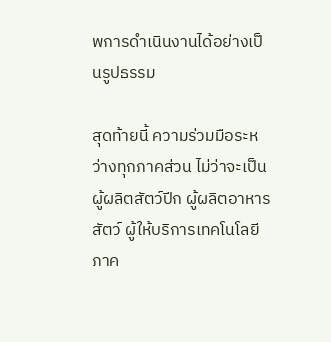พการดำเนินงานได้อย่างเป็นรูปธรรม

สุดท้ายนี้ ความร่วมมือระหว่างทุกภาคส่วน ไม่ว่าจะเป็นผู้ผลิตสัตว์ปีก ผู้ผลิตอาหารสัตว์ ผู้ให้บริการเทคโนโลยี ภาค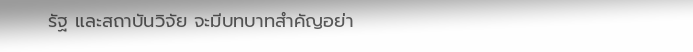รัฐ และสถาบันวิจัย จะมีบทบาทสำคัญอย่า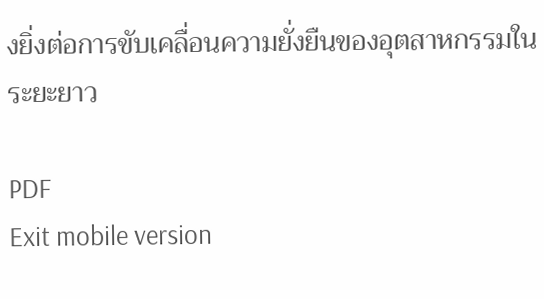งยิ่งต่อการขับเคลื่อนความยั่งยืนของอุตสาหกรรมในระยะยาว

PDF
Exit mobile version